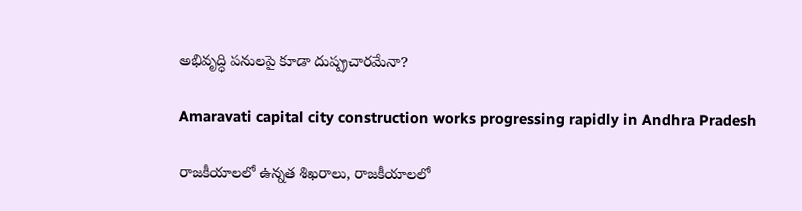అభివృద్ధి పనులపై కూడా దుష్ప్రచారమేనా?

Amaravati capital city construction works progressing rapidly in Andhra Pradesh

రాజకీయాలలో ఉన్నత శిఖరాలు, రాజకీయాలలో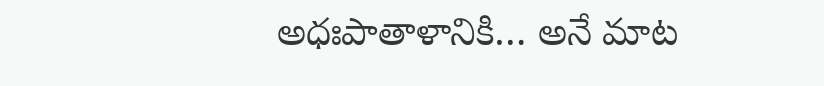అధఃపాతాళానికి… అనే మాట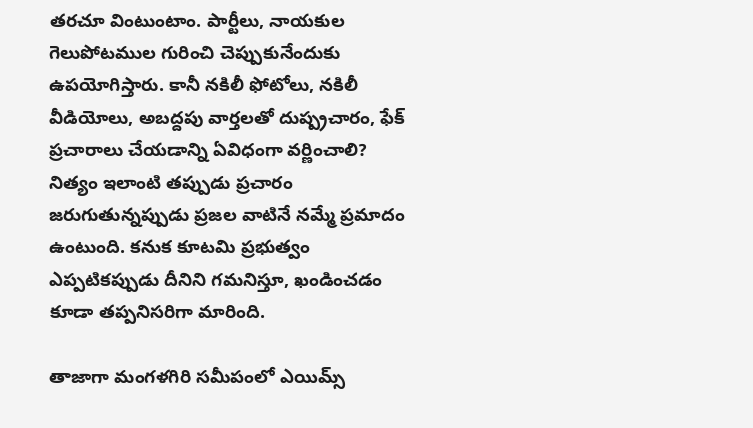తరచూ వింటుంటాం. పార్టీలు, నాయకుల గెలుపోటముల గురించి చెప్పుకునేందుకు ఉపయోగిస్తారు. కానీ నకిలీ ఫోటోలు, నకిలీ వీడియోలు, అబద్దపు వార్తలతో దుష్ప్రచారం, ఫేక్ ప్రచారాలు చేయడాన్ని ఏవిధంగా వర్ణించాలి? నిత్యం ఇలాంటి తప్పుడు ప్రచారం జరుగుతున్నప్పుడు ప్రజల వాటినే నమ్మే ప్రమాదం ఉంటుంది. కనుక కూటమి ప్రభుత్వం ఎప్పటికప్పుడు దీనిని గమనిస్తూ, ఖండించడం కూడా తప్పనిసరిగా మారింది.

తాజాగా మంగళగిరి సమీపంలో ఎయిమ్స్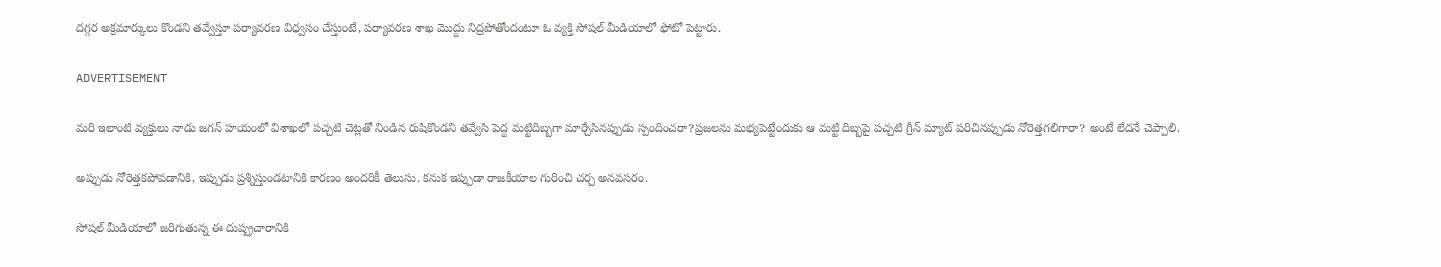దగ్గర అక్రమార్కులు కొండని తవ్వేస్తూ పర్యావరణ విధ్వసం చేస్తుంటే, పర్యావరణ శాఖ మొద్దు నిద్రపోతోందంటూ ఓ వ్యక్తి సోషల్ మీడియాలో ఫోటో పెట్టారు.

ADVERTISEMENT

మరి ఇలాంటి వ్యక్తులు నాడు జగన్‌ హయంలో విశాఖలో పచ్చటి చెట్లతో నిండిన రుషికొండని తవ్వేసి పెద్ద మట్టిదిబ్బగా మార్చేసినప్పుడు స్పందించరా?ప్రజలను మభ్యపెట్టేందుకు ఆ మట్టి దిబ్బపై పచ్చటి గ్రీన్ మ్యాట్ పరిచినప్పుడు నోరెత్తగలిగారా? అంటే లేదనే చెప్పాలి.

అప్పుడు నోరెత్తకపోవడానికి, ఇప్పుడు ప్రశ్నిస్తుండటానికి కారణం అందరికీ తెలుసు. కనుక ఇప్పుడా రాజకీయాల గురించి చర్చ అనవసరం.

సోషల్ మీడియాలో జరిగుతున్న ఈ దుష్ప్రచారానికి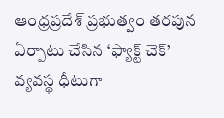ఆంధ్రప్రదేశ్‌ ప్రభుత్వం తరపున ఏర్పాటు చేసిన ‘ఫ్యాక్ట్ చెక్’ వ్యవస్థ ధీటుగా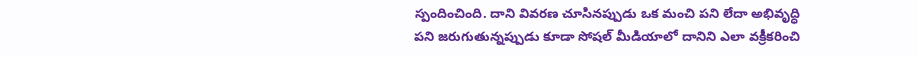స్పందించింది. దాని వివరణ చూసినప్పుడు ఒక మంచి పని లేదా అభివృద్ధి పని జరుగుతున్నప్పుడు కూడా సోషల్ మీడియాలో దానిని ఎలా వక్రీకరించి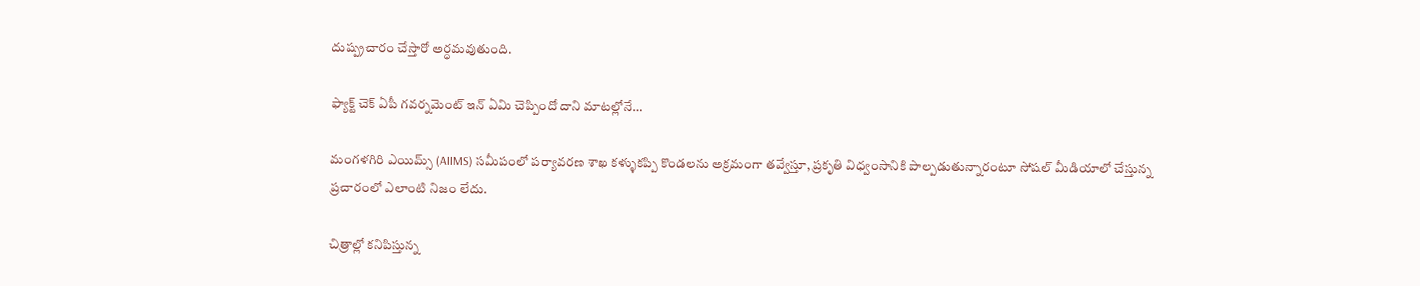దుష్ప్రచారం చేస్తారో అర్ధమవుతుంది.

ఫ్యాక్ట్ చెక్ ఏపీ గవర్నమెంట్ ఇన్‌ ఏమి చెప్పిందో దాని మాటల్లోనే…

మంగళగిరి ఎయిమ్స్ (AIIMS) సమీపంలో పర్యావరణ శాఖ కళ్ళుకప్పి కొండలను అక్రమంగా తవ్వేస్తూ, ప్రకృతి విధ్వంసానికి పాల్పడుతున్నారంటూ సోషల్ మీడియాలో చేస్తున్న ప్రచారంలో ఎలాంటి నిజం లేదు.

చిత్రాల్లో కనిపిస్తున్న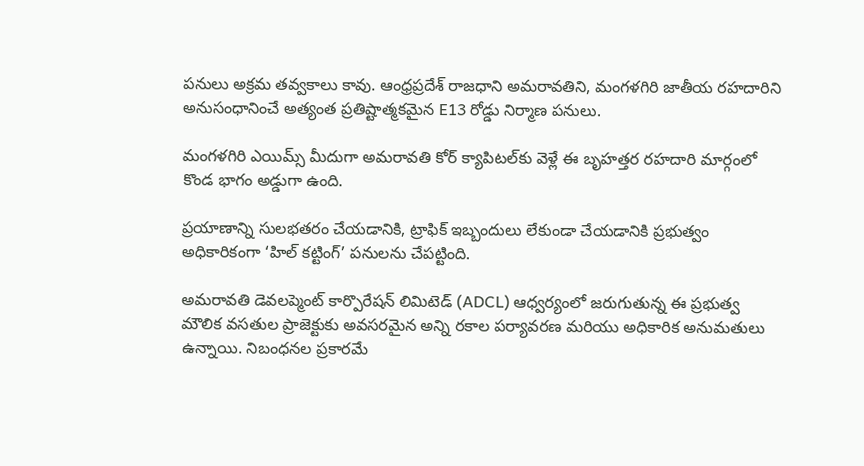పనులు అక్రమ తవ్వకాలు కావు. ఆంధ్రప్రదేశ్ రాజధాని అమరావతిని, మంగళగిరి జాతీయ రహదారిని అనుసంధానించే అత్యంత ప్రతిష్టాత్మకమైన E13 రోడ్డు నిర్మాణ పనులు.

మంగళగిరి ఎయిమ్స్ మీదుగా అమరావతి కోర్ క్యాపిటల్‌కు వెళ్లే ఈ బృహత్తర రహదారి మార్గంలో కొండ భాగం అడ్డుగా ఉంది.

ప్రయాణాన్ని సులభతరం చేయడానికి, ట్రాఫిక్ ఇబ్బందులు లేకుండా చేయడానికి ప్రభుత్వం అధికారికంగా ‘హిల్ కట్టింగ్’ పనులను చేపట్టింది.

అమరావతి డెవలప్మెంట్ కార్పొరేషన్ లిమిటెడ్ (ADCL) ఆధ్వర్యంలో జరుగుతున్న ఈ ప్రభుత్వ మౌలిక వసతుల ప్రాజెక్టుకు అవసరమైన అన్ని రకాల పర్యావరణ మరియు అధికారిక అనుమతులు ఉన్నాయి. నిబంధనల ప్రకారమే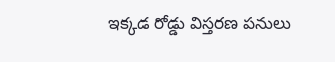ఇక్కడ రోడ్డు విస్తరణ పనులు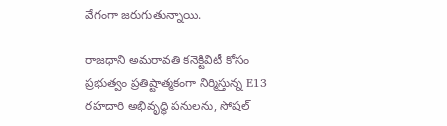వేగంగా జరుగుతున్నాయి.

రాజధాని అమరావతి కనెక్టివిటీ కోసం ప్రభుత్వం ప్రతిష్టాత్మకంగా నిర్మిస్తున్న E13 రహదారి అభివృద్ధి పనులను, సోషల్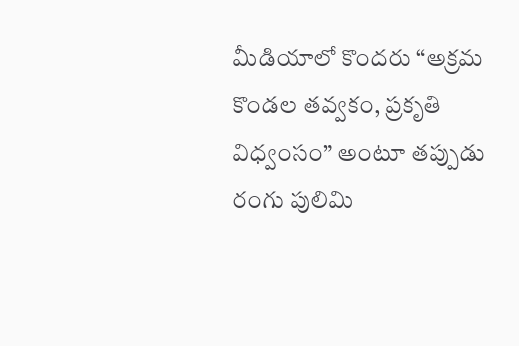మీడియాలో కొందరు “అక్రమ కొండల తవ్వకం, ప్రకృతి విధ్వంసం” అంటూ తప్పుడు రంగు పులిమి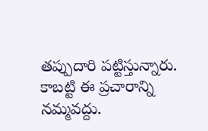తప్పుదారి పట్టిస్తున్నారు. కాబట్టి ఈ ప్రచారాన్ని నమ్మవద్దు.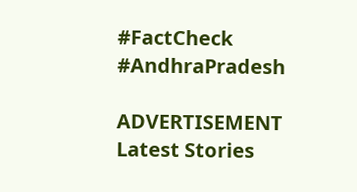#FactCheck #AndhraPradesh

ADVERTISEMENT
Latest Stories